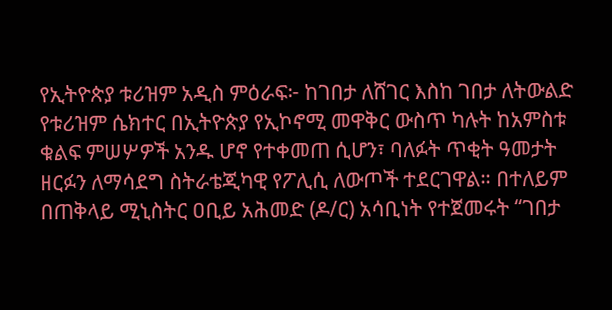የኢትዮጵያ ቱሪዝም አዲስ ምዕራፍ፦ ከገበታ ለሸገር እስከ ገበታ ለትውልድ
የቱሪዝም ሴክተር በኢትዮጵያ የኢኮኖሚ መዋቅር ውስጥ ካሉት ከአምስቱ ቁልፍ ምሠሦዎች አንዱ ሆኖ የተቀመጠ ሲሆን፣ ባለፉት ጥቂት ዓመታት ዘርፉን ለማሳደግ ስትራቴጂካዊ የፖሊሲ ለውጦች ተደርገዋል። በተለይም በጠቅላይ ሚኒስትር ዐቢይ አሕመድ (ዶ/ር) አሳቢነት የተጀመሩት “ገበታ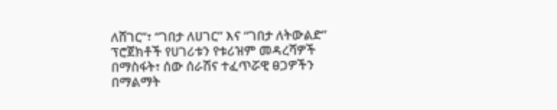ለሸገር”፣ “ገበታ ለሀገር” እና “ገበታ ለትውልድ” ፕሮጀክቶች የሀገሪቱን የቱሪዝም መዳረሻዎች በማስፋት፣ ሰው ሰራሽና ተፈጥሯዊ ፀጋዎችን በማልማት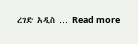ረገድ አዲስ … Read more